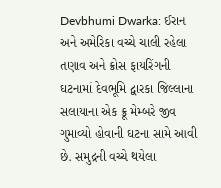Devbhumi Dwarka: ઈરાન અને અમેરિકા વચ્ચે ચાલી રહેલા તણાવ અને ક્રોસ ફાયરિંગની ઘટનામાં દેવભૂમિ દ્વારકા જિલ્લાના સલાયાના એક ક્રૂ મેમ્બરે જીવ ગુમાવ્યો હોવાની ઘટના સામે આવી છે. સમુદ્રની વચ્ચે થયેલા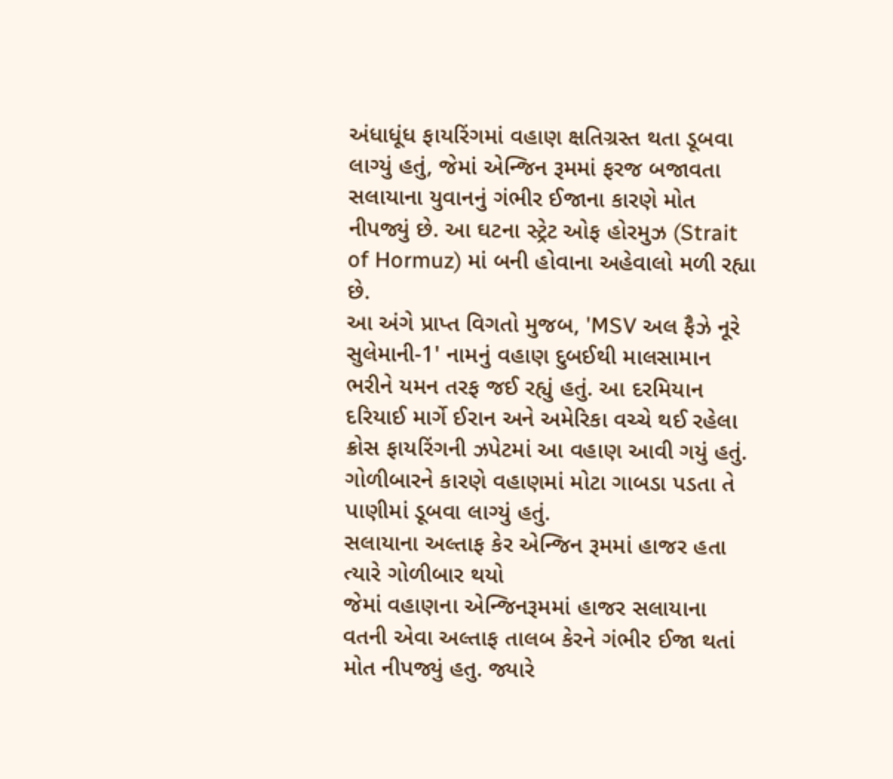અંધાધૂંધ ફાયરિંગમાં વહાણ ક્ષતિગ્રસ્ત થતા ડૂબવા લાગ્યું હતું, જેમાં એન્જિન રૂમમાં ફરજ બજાવતા સલાયાના યુવાનનું ગંભીર ઈજાના કારણે મોત નીપજ્યું છે. આ ઘટના સ્ટ્રેટ ઓફ હોરમુઝ (Strait of Hormuz) માં બની હોવાના અહેવાલો મળી રહ્યા છે.
આ અંગે પ્રાપ્ત વિગતો મુજબ, 'MSV અલ ફૈઝે નૂરે સુલેમાની-1' નામનું વહાણ દુબઈથી માલસામાન ભરીને યમન તરફ જઈ રહ્યું હતું. આ દરમિયાન દરિયાઈ માર્ગે ઈરાન અને અમેરિકા વચ્ચે થઈ રહેલા ક્રોસ ફાયરિંગની ઝપેટમાં આ વહાણ આવી ગયું હતું. ગોળીબારને કારણે વહાણમાં મોટા ગાબડા પડતા તે પાણીમાં ડૂબવા લાગ્યું હતું.
સલાયાના અલ્તાફ કેર એન્જિન રૂમમાં હાજર હતા ત્યારે ગોળીબાર થયો
જેમાં વહાણના એન્જિનરૂમમાં હાજર સલાયાના વતની એવા અલ્તાફ તાલબ કેરને ગંભીર ઈજા થતાં મોત નીપજ્યું હતુ. જ્યારે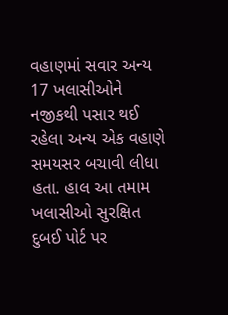વહાણમાં સવાર અન્ય 17 ખલાસીઓને નજીકથી પસાર થઈ રહેલા અન્ય એક વહાણે સમયસર બચાવી લીધા હતા. હાલ આ તમામ ખલાસીઓ સુરક્ષિત દુબઈ પોર્ટ પર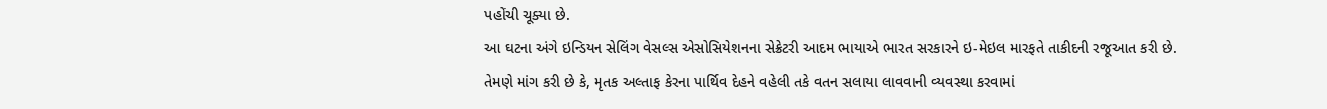પહોંચી ચૂક્યા છે.
આ ઘટના અંગે ઇન્ડિયન સેલિંગ વેસલ્સ એસોસિયેશનના સેક્રેટરી આદમ ભાયાએ ભારત સરકારને ઇ-મેઇલ મારફતે તાકીદની રજૂઆત કરી છે. તેમણે માંગ કરી છે કે, મૃતક અલ્તાફ કેરના પાર્થિવ દેહને વહેલી તકે વતન સલાયા લાવવાની વ્યવસ્થા કરવામાં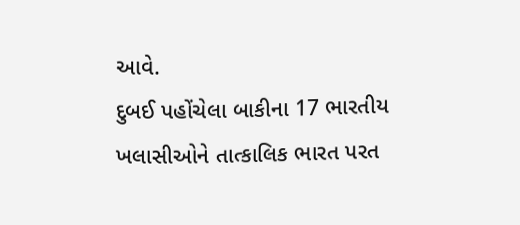આવે.
દુબઈ પહોંચેલા બાકીના 17 ભારતીય ખલાસીઓને તાત્કાલિક ભારત પરત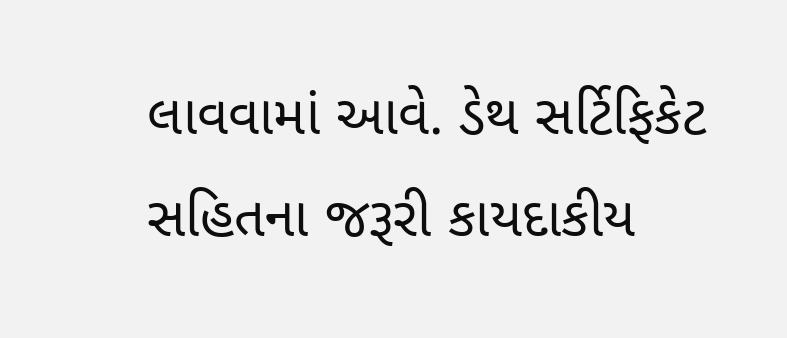લાવવામાં આવે. ડેથ સર્ટિફિકેટ સહિતના જરૂરી કાયદાકીય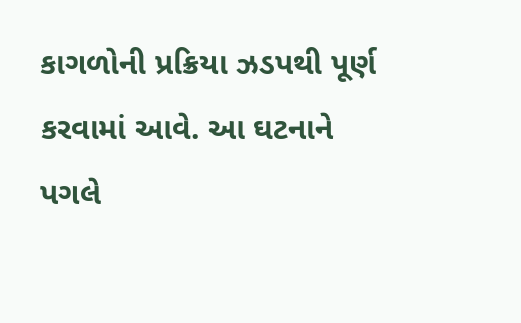કાગળોની પ્રક્રિયા ઝડપથી પૂર્ણ કરવામાં આવે. આ ઘટનાને પગલે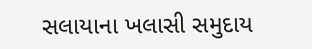સલાયાના ખલાસી સમુદાય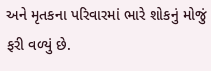અને મૃતકના પરિવારમાં ભારે શોકનું મોજું ફરી વળ્યું છે.